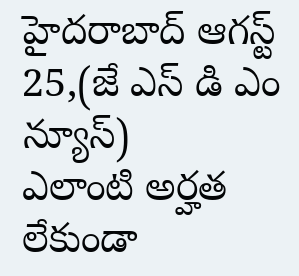హైదరాబాద్ ఆగస్ట్ 25,(జే ఎస్ డి ఎం న్యూస్)
ఎలాంటి అర్హత లేకుండా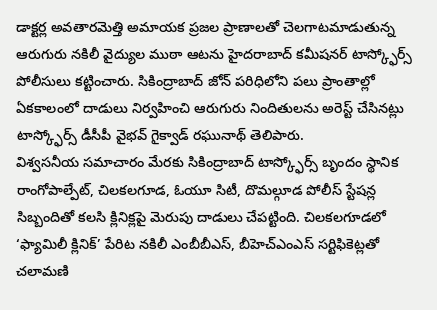డాక్టర్ల అవతారమెత్తి అమాయక ప్రజల ప్రాణాలతో చెలగాటమాడుతున్న ఆరుగురు నకిలీ వైద్యుల ముఠా ఆటను హైదరాబాద్ కమీషనర్ టాస్క్ఫోర్స్ పోలీసులు కట్టించారు. సికింద్రాబాద్ జోన్ పరిధిలోని పలు ప్రాంతాల్లో ఏకకాలంలో దాడులు నిర్వహించి ఆరుగురు నిందితులను అరెస్ట్ చేసినట్లు టాస్క్ఫోర్స్ డీసీపీ వైభవ్ గైక్వాడ్ రఘునాథ్ తెలిపారు.
విశ్వసనీయ సమాచారం మేరకు సికింద్రాబాద్ టాస్క్ఫోర్స్ బృందం స్థానిక రాంగోపాల్పేట్, చిలకలగూడ, ఓయూ సిటీ, దొమల్గూడ పోలీస్ స్టేషన్ల సిబ్బందితో కలసి క్లినిక్లపై మెరుపు దాడులు చేపట్టింది. చిలకలగూడలో ‘ఫ్యామిలీ క్లినిక్’ పేరిట నకిలీ ఎంబీబీఎస్, బీహెచ్ఎంఎస్ సర్టిఫికెట్లతో చలామణి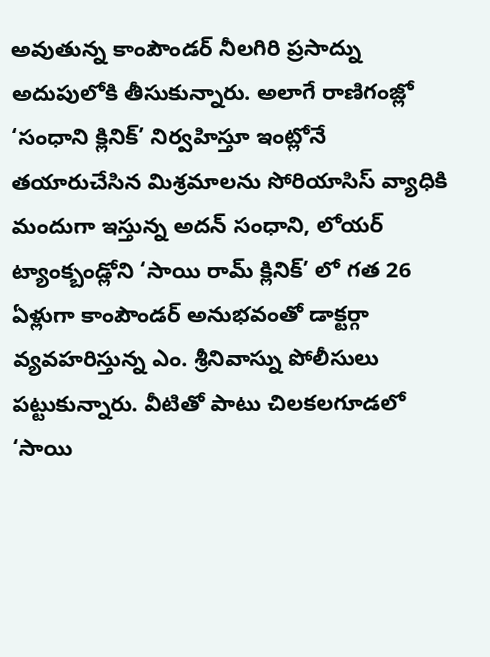అవుతున్న కాంపౌండర్ నీలగిరి ప్రసాద్ను అదుపులోకి తీసుకున్నారు. అలాగే రాణిగంజ్లో ‘సంధాని క్లినిక్’ నిర్వహిస్తూ ఇంట్లోనే తయారుచేసిన మిశ్రమాలను సోరియాసిస్ వ్యాధికి మందుగా ఇస్తున్న అదన్ సంధాని, లోయర్ ట్యాంక్బండ్లోని ‘సాయి రామ్ క్లినిక్’ లో గత 26 ఏళ్లుగా కాంపౌండర్ అనుభవంతో డాక్టర్గా వ్యవహరిస్తున్న ఎం. శ్రీనివాస్ను పోలీసులు పట్టుకున్నారు. వీటితో పాటు చిలకలగూడలో ‘సాయి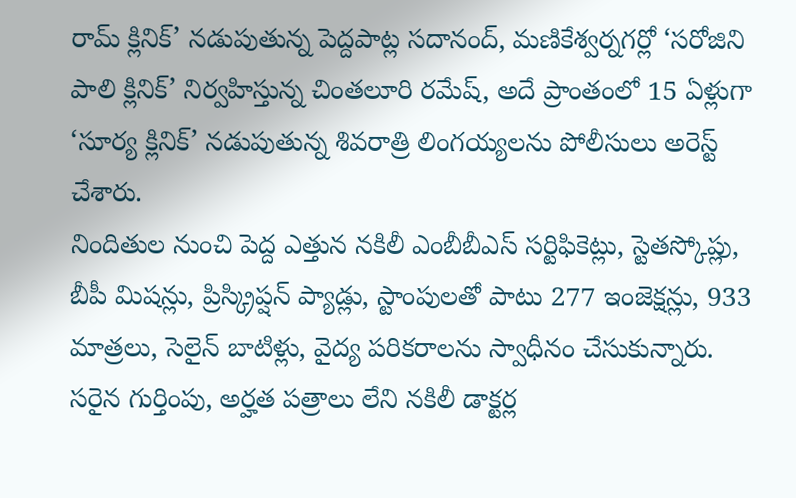రామ్ క్లినిక్’ నడుపుతున్న పెద్దపాట్ల సదానంద్, మణికేశ్వర్నగర్లో ‘సరోజిని పాలి క్లినిక్’ నిర్వహిస్తున్న చింతలూరి రమేష్, అదే ప్రాంతంలో 15 ఏళ్లుగా ‘సూర్య క్లినిక్’ నడుపుతున్న శివరాత్రి లింగయ్యలను పోలీసులు అరెస్ట్ చేశారు.
నిందితుల నుంచి పెద్ద ఎత్తున నకిలీ ఎంబీబీఎస్ సర్టిఫికెట్లు, స్టెతస్కోప్లు, బీపీ మిషన్లు, ప్రిస్క్రిప్షన్ ప్యాడ్లు, స్టాంపులతో పాటు 277 ఇంజెక్షన్లు, 933 మాత్రలు, సెలైన్ బాటిళ్లు, వైద్య పరికరాలను స్వాధీనం చేసుకున్నారు. సరైన గుర్తింపు, అర్హత పత్రాలు లేని నకిలీ డాక్టర్ల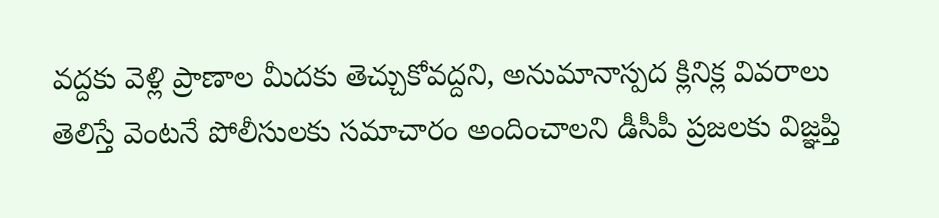వద్దకు వెళ్లి ప్రాణాల మీదకు తెచ్చుకోవద్దని, అనుమానాస్పద క్లినిక్ల వివరాలు తెలిస్తే వెంటనే పోలీసులకు సమాచారం అందించాలని డీసీపీ ప్రజలకు విజ్ఞప్తి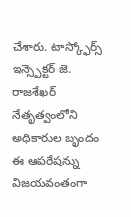చేశారు. టాస్క్ఫోర్స్ ఇన్స్పెక్టర్ జె. రాజశేఖర్ నేతృత్వంలోని అధికారుల బృందం ఈ ఆపరేషన్ను విజయవంతంగా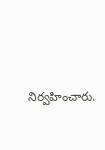నిర్వహించారు.